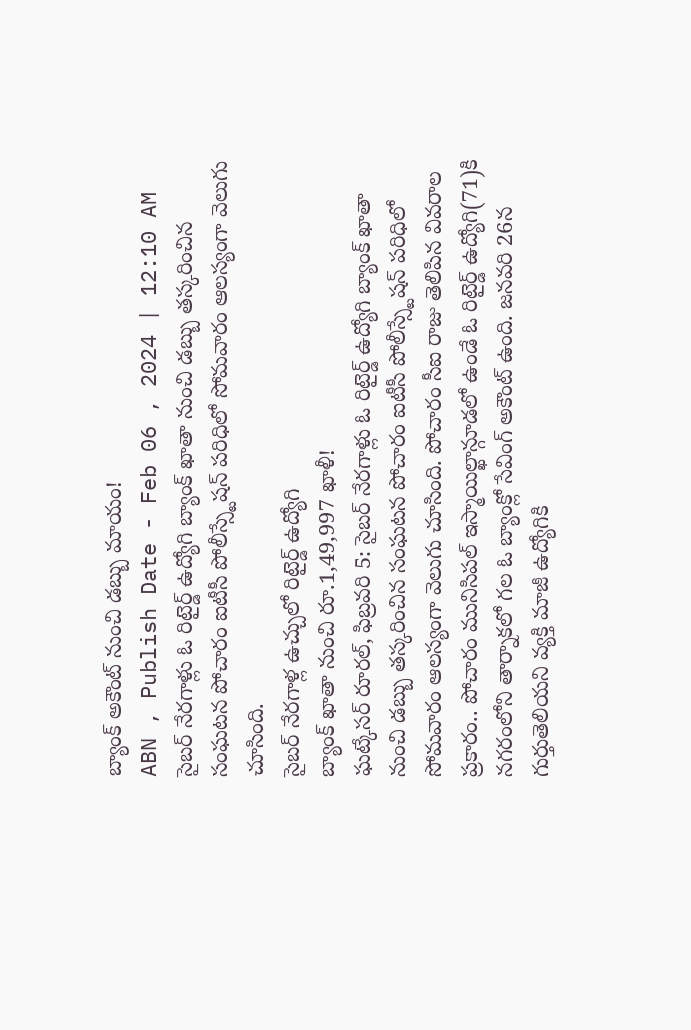బ్యాంక్ అకౌంట్ నుంచి డబ్బు మాయం!
ABN , Publish Date - Feb 06 , 2024 | 12:10 AM
సైబర్ నేరగాళ్లు ఓ రిటైర్డ్ ఉద్యోగి బ్యాంక్ ఖాతా నుంచి డబ్బు తస్కరించిన సంఘటన పోచారం ఐటీసీ పోలీస్స్టేషన్ పరిధిలో సోమవారం ఆలస్యంగా వెలుగు చూసింది.
సైబర్ నేరగాళ్ల ఉచ్చులో రిటైర్డ్ ఉద్యోగి
బ్యాంక్ ఖాతా నుంచి రూ.1,49,997 ఖాళీ!
ఘట్కేసర్ రూరల్, ఫిబ్రవరి 5: సైబర్ నేరగాళ్లు ఓ రిటైర్డ్ ఉద్యోగి బ్యాంక్ ఖాతా నుంచి డబ్బు తస్కరించిన సంఘటన పోచారం ఐటీసీ పోలీస్స్టేషన్ పరిధిలో సోమవారం ఆలస్యంగా వెలుగు చూసింది. పోచారం సీఐ రాజు తెలిపిన వివరాల ప్రకారం.. పోచారం మునిసిపల్ ఇస్మాయిల్ఖాన్గూడలో ఉండే ఓ రిటైర్డ్ ఉద్యోగి(71)కి నగరంలోని తార్నాకలో గల ఓ బ్యాంక్లో సేవింగ్ అకౌంట్ ఉంది. జనవరి 26న గుర్తుతెలియని వ్యక్తి మాజీ ఉద్యోగికి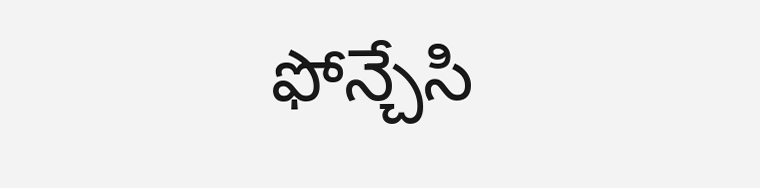ఫోన్చేసి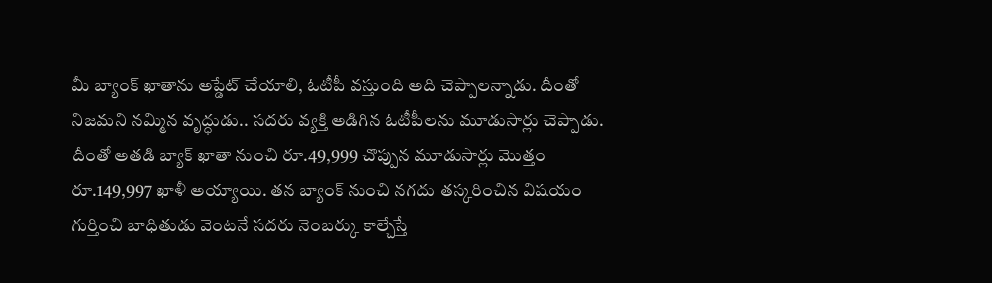మీ బ్యాంక్ ఖాతాను అప్డేట్ చేయాలి, ఓటీపీ వస్తుంది అది చెప్పాలన్నాడు. దీంతో నిజమని నమ్మిన వృద్ధుడు.. సదరు వ్యక్తి అడిగిన ఓటీపీలను మూడుసార్లు చెప్పాడు. దీంతో అతడి బ్యాక్ ఖాతా నుంచి రూ.49,999 చొప్పున మూడుసార్లు మొత్తం రూ.149,997 ఖాళీ అయ్యాయి. తన బ్యాంక్ నుంచి నగదు తస్కరించిన విషయం గుర్తించి బాధితుడు వెంటనే సదరు నెంబర్కు కాల్చేస్తే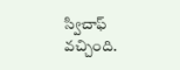స్విచాఫ్ వచ్చింది.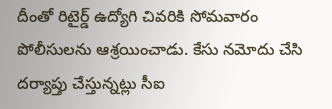దీంతో రిటైర్డ్ ఉద్యోగి చివరికి సోమవారం పోలీసులను ఆశ్రయించాడు. కేసు నమోదు చేసి దర్యాప్తు చేస్తున్నట్లు సీఐ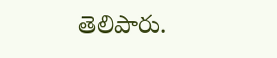తెలిపారు.